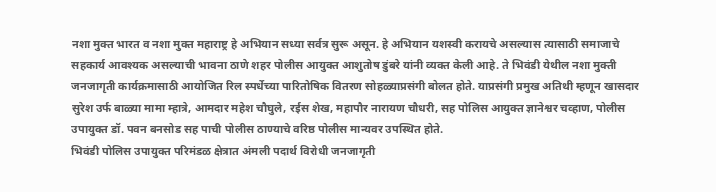नशा मुक्त भारत व नशा मुक्त महाराष्ट्र हे अभियान सध्या सर्वत्र सुरू असून. हे अभियान यशस्वी करायचे असल्यास त्यासाठी समाजाचे सहकार्य आवश्यक असल्याची भावना ठाणे शहर पोलीस आयुक्त आशुतोष डुंबरे यांनी व्यक्त केली आहे. ते भिवंडी येथील नशा मुक्ती जनजागृती कार्यक्रमासाठी आयोजित रिल स्पर्धेच्या पारितोषिक वितरण सोहळ्याप्रसंगी बोलत होते. याप्रसंगी प्रमुख अतिथी म्हणून खासदार सुरेश उर्फ बाळ्या मामा म्हात्रे, आमदार महेश चौघुले, रईस शेख, महापौर नारायण चौधरी, सह पोलिस आयुक्त ज्ञानेश्वर चव्हाण, पोलीस उपायुक्त डॉ. पवन बनसोड सह पाची पोलीस ठाण्याचे वरिष्ठ पोलीस मान्यवर उपस्थित होते.
भिवंडी पोलिस उपायुक्त परिमंडळ क्षेत्रात अंमली पदार्थ विरोधी जनजागृती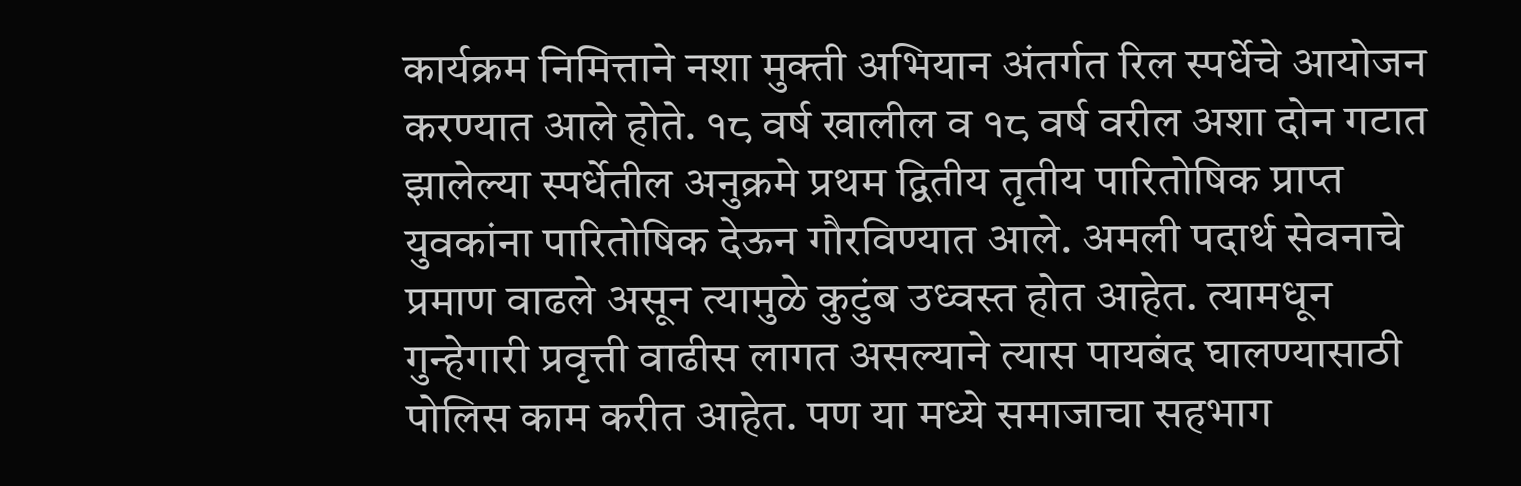कार्यक्रम निमित्ताने नशा मुक्ती अभियान अंतर्गत रिल स्पर्धेचे आयोजन करण्यात आले होते. १८ वर्ष खालील व १८ वर्ष वरील अशा दोन गटात झालेल्या स्पर्धेतील अनुक्रमे प्रथम द्वितीय तृतीय पारितोषिक प्राप्त युवकांना पारितोषिक देऊन गौरविण्यात आले. अमली पदार्थ सेवनाचे प्रमाण वाढले असून त्यामुळे कुटुंब उध्वस्त होत आहेत. त्यामधून गुन्हेगारी प्रवृत्ती वाढीस लागत असल्याने त्यास पायबंद घालण्यासाठी पोलिस काम करीत आहेत. पण या मध्ये समाजाचा सहभाग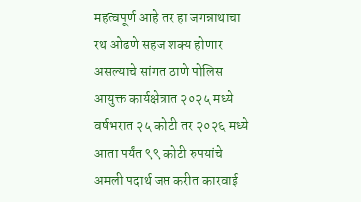महत्वपूर्ण आहे तर हा जगन्नाथाचा रथ ओढणे सहज शक्य होणार असल्याचे सांगत ठाणे पोलिस आयुक्त कार्यक्षेत्रात २०२५ मध्ये वर्षभरात २५ कोटी तर २०२६ मध्ये आता पर्यंत ९९ कोटी रुपयांचे अमली पदार्थ जप्त करीत कारवाई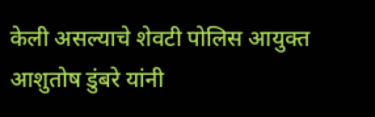केली असल्याचे शेवटी पोलिस आयुक्त आशुतोष डुंबरे यांनी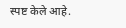स्पष्ट केले आहे.